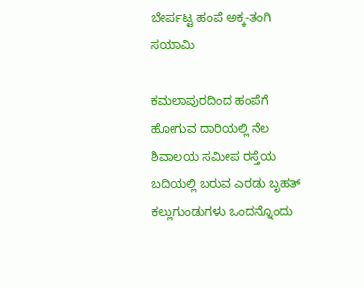ಬೇರ್ಪಟ್ಟ ಹಂಪೆ ಅಕ್ಕ-ತಂಗಿ ಸಯಾಮಿ

ಕಮಲಾಪುರದಿಂದ ಹಂಪೆಗೆ ಹೋಗುವ ದಾರಿಯಲ್ಲಿ ನೆಲ ಶಿವಾಲಯ ಸಮೀಪ ರಸ್ತೆಯ ಬದಿಯಲ್ಲಿ ಬರುವ ಎರಡು ಬೃಹತ್ ಕಲ್ಲುಗುಂಡುಗಳು ಒಂದನ್ನೊಂದು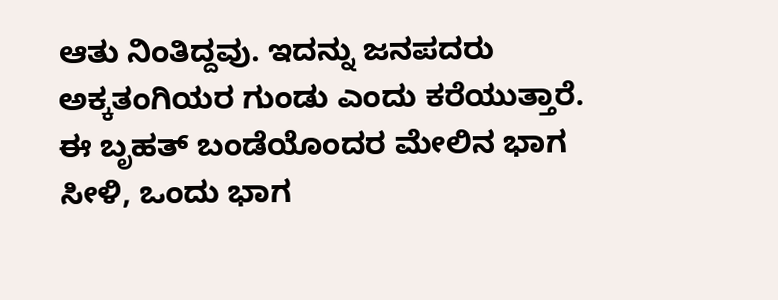ಆತು ನಿಂತಿದ್ದವು. ಇದನ್ನು ಜನಪದರು ಅಕ್ಕತಂಗಿಯರ ಗುಂಡು ಎಂದು ಕರೆಯುತ್ತಾರೆ. ಈ ಬೃಹತ್ ಬಂಡೆಯೊಂದರ ಮೇಲಿನ ಭಾಗ ಸೀಳಿ, ಒಂದು ಭಾಗ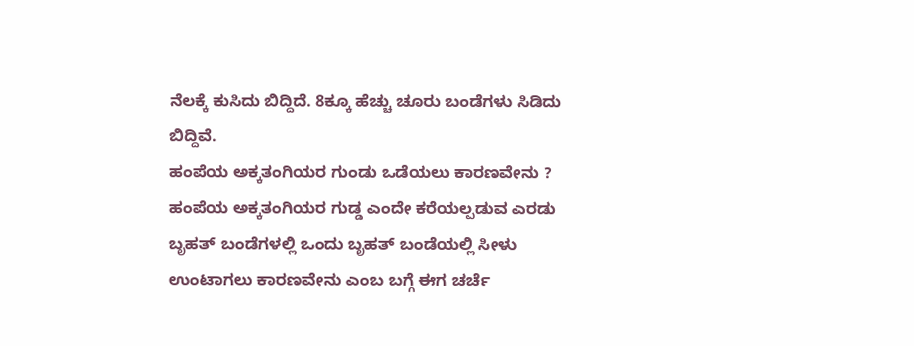ನೆಲಕ್ಕೆ ಕುಸಿದು ಬಿದ್ದಿದೆ. 8ಕ್ಕೂ ಹೆಚ್ಚು ಚೂರು ಬಂಡೆಗಳು ಸಿಡಿದು ಬಿದ್ದಿವೆ.
ಹಂಪೆಯ ಅಕ್ಕತಂಗಿಯರ ಗುಂಡು ಒಡೆಯಲು ಕಾರಣವೇನು ?
ಹಂಪೆಯ ಅಕ್ಕತಂಗಿಯರ ಗುಡ್ಡ ಎಂದೇ ಕರೆಯಲ್ಪಡುವ ಎರಡು ಬೃಹತ್ ಬಂಡೆಗಳಲ್ಲಿ ಒಂದು ಬೃಹತ್ ಬಂಡೆಯಲ್ಲಿ ಸೀಳು ಉಂಟಾಗಲು ಕಾರಣವೇನು ಎಂಬ ಬಗ್ಗೆ ಈಗ ಚರ್ಚೆ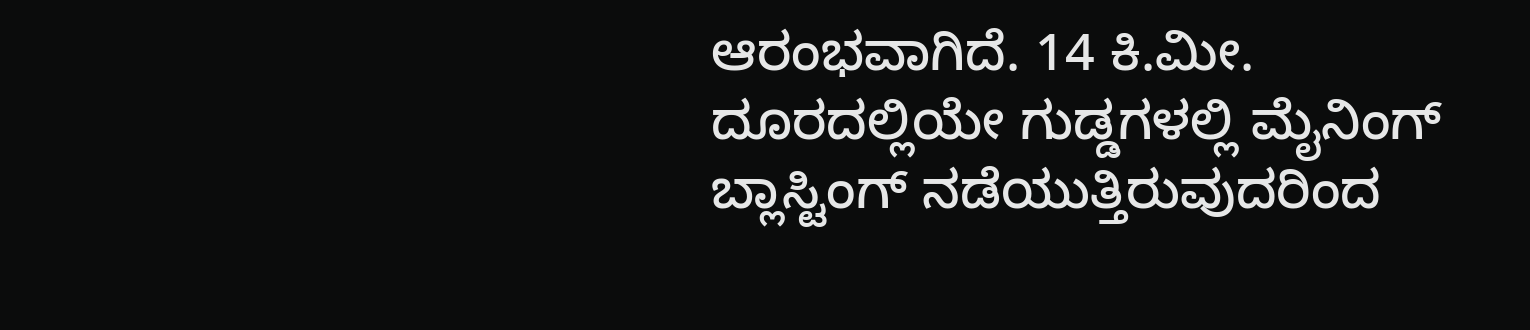ಆರಂಭವಾಗಿದೆ. 14 ಕಿ.ಮೀ. ದೂರದಲ್ಲಿಯೇ ಗುಡ್ಡಗಳಲ್ಲಿ ಮೈನಿಂಗ್ ಬ್ಲಾಸ್ಟಿಂಗ್ ನಡೆಯುತ್ತಿರುವುದರಿಂದ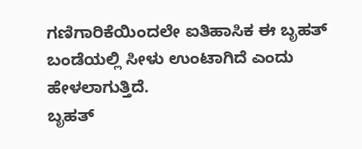ಗಣಿಗಾರಿಕೆಯಿಂದಲೇ ಐತಿಹಾಸಿಕ ಈ ಬೃಹತ್ ಬಂಡೆಯಲ್ಲಿ ಸೀಳು ಉಂಟಾಗಿದೆ ಎಂದು ಹೇಳಲಾಗುತ್ತಿದೆ.
ಬೃಹತ್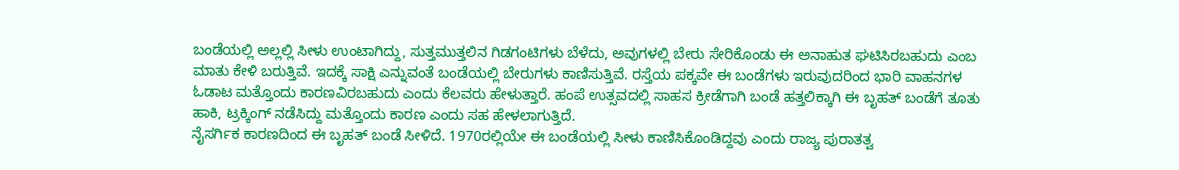ಬಂಡೆಯಲ್ಲಿ ಅಲ್ಲಲ್ಲಿ ಸೀಳು ಉಂಟಾಗಿದ್ದು, ಸುತ್ತಮುತ್ತಲಿನ ಗಿಡಗಂಟಿಗಳು ಬೆಳೆದು, ಅವುಗಳಲ್ಲಿ ಬೇರು ಸೇರಿಕೊಂಡು ಈ ಅನಾಹುತ ಘಟಿಸಿರಬಹುದು ಎಂಬ ಮಾತು ಕೇಳಿ ಬರುತ್ತಿವೆ. ಇದಕ್ಕೆ ಸಾಕ್ಷಿ ಎನ್ನುವಂತೆ ಬಂಡೆಯಲ್ಲಿ ಬೇರುಗಳು ಕಾಣಿಸುತ್ತಿವೆ. ರಸ್ತೆಯ ಪಕ್ಕವೇ ಈ ಬಂಡೆಗಳು ಇರುವುದರಿಂದ ಭಾರಿ ವಾಹನಗಳ ಓಡಾಟ ಮತ್ತೊಂದು ಕಾರಣವಿರಬಹುದು ಎಂದು ಕೆಲವರು ಹೇಳುತ್ತಾರೆ. ಹಂಪೆ ಉತ್ಸವದಲ್ಲಿ ಸಾಹಸ ಕ್ರೀಡೆಗಾಗಿ ಬಂಡೆ ಹತ್ತಲಿಕ್ಕಾಗಿ ಈ ಬೃಹತ್ ಬಂಡೆಗೆ ತೂತು ಹಾಕಿ, ಟ್ರಕ್ಕಿಂಗ್ ನಡೆಸಿದ್ದು ಮತ್ತೊಂದು ಕಾರಣ ಎಂದು ಸಹ ಹೇಳಲಾಗುತ್ತಿದೆ.
ನೈಸರ್ಗಿಕ ಕಾರಣದಿಂದ ಈ ಬೃಹತ್ ಬಂಡೆ ಸೀಳಿದೆ. 1970ರಲ್ಲಿಯೇ ಈ ಬಂಡೆಯಲ್ಲಿ ಸೀಳು ಕಾಣಿಸಿಕೊಂಡಿದ್ದವು ಎಂದು ರಾಜ್ಯ ಪುರಾತತ್ವ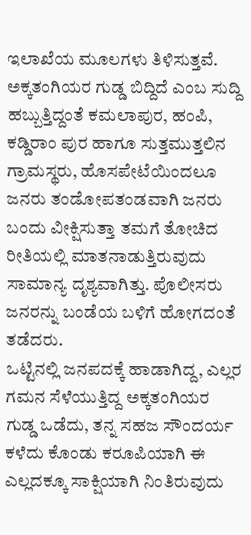ಇಲಾಖೆಯ ಮೂಲಗಳು ತಿಳಿಸುತ್ತವೆ. ಅಕ್ಕತಂಗಿಯರ ಗುಡ್ಡ ಬಿದ್ದಿದೆ ಎಂಬ ಸುದ್ದಿ ಹಬ್ಬುತ್ತಿದ್ದಂತೆ ಕಮಲಾಪುರ, ಹಂಪಿ, ಕಡ್ಡಿರಾಂ ಪುರ ಹಾಗೂ ಸುತ್ತಮುತ್ತಲಿನ ಗ್ರಾಮಸ್ಥರು, ಹೊಸಪೇಟೆಯಿಂದಲೂ ಜನರು ತಂಡೋಪತಂಡವಾಗಿ ಜನರು ಬಂದು ವೀಕ್ಷಿಸುತ್ತಾ ತಮಗೆ ತೋಚಿದ ರೀತಿಯಲ್ಲಿ ಮಾತನಾಡುತ್ತಿರುವುದು ಸಾಮಾನ್ಯ ದೃಶ್ಯವಾಗಿತ್ತು. ಪೊಲೀಸರು ಜನರನ್ನು ಬಂಡೆಯ ಬಳಿಗೆ ಹೋಗದಂತೆ ತಡೆದರು.
ಒಟ್ಟಿನಲ್ಲಿ ಜನಪದಕ್ಕೆ ಹಾಡಾಗಿದ್ದ, ಎಲ್ಲರ ಗಮನ ಸೆಳೆಯುತ್ತಿದ್ದ ಅಕ್ಕತಂಗಿಯರ ಗುಡ್ಡ ಒಡೆದು, ತನ್ನ ಸಹಜ ಸೌಂದರ್ಯ ಕಳೆದು ಕೊಂಡು ಕರೂಪಿಯಾಗಿ ಈ ಎಲ್ಲದಕ್ಕೂ ಸಾಕ್ಷಿಯಾಗಿ ನಿಂತಿರುವುದು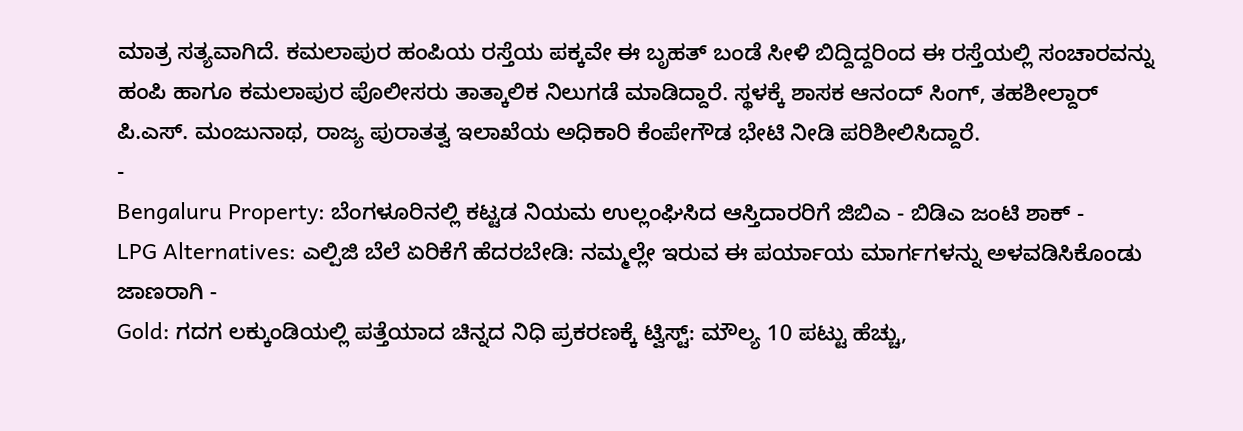ಮಾತ್ರ ಸತ್ಯವಾಗಿದೆ. ಕಮಲಾಪುರ ಹಂಪಿಯ ರಸ್ತೆಯ ಪಕ್ಕವೇ ಈ ಬೃಹತ್ ಬಂಡೆ ಸೀಳಿ ಬಿದ್ದಿದ್ದರಿಂದ ಈ ರಸ್ತೆಯಲ್ಲಿ ಸಂಚಾರವನ್ನು ಹಂಪಿ ಹಾಗೂ ಕಮಲಾಪುರ ಪೊಲೀಸರು ತಾತ್ಕಾಲಿಕ ನಿಲುಗಡೆ ಮಾಡಿದ್ದಾರೆ. ಸ್ಥಳಕ್ಕೆ ಶಾಸಕ ಆನಂದ್ ಸಿಂಗ್, ತಹಶೀಲ್ದಾರ್ ಪಿ.ಎಸ್. ಮಂಜುನಾಥ, ರಾಜ್ಯ ಪುರಾತತ್ವ ಇಲಾಖೆಯ ಅಧಿಕಾರಿ ಕೆಂಪೇಗೌಡ ಭೇಟಿ ನೀಡಿ ಪರಿಶೀಲಿಸಿದ್ದಾರೆ.
-
Bengaluru Property: ಬೆಂಗಳೂರಿನಲ್ಲಿ ಕಟ್ಟಡ ನಿಯಮ ಉಲ್ಲಂಘಿಸಿದ ಆಸ್ತಿದಾರರಿಗೆ ಜಿಬಿಎ - ಬಿಡಿಎ ಜಂಟಿ ಶಾಕ್ -
LPG Alternatives: ಎಲ್ಪಿಜಿ ಬೆಲೆ ಏರಿಕೆಗೆ ಹೆದರಬೇಡಿ: ನಮ್ಮಲ್ಲೇ ಇರುವ ಈ ಪರ್ಯಾಯ ಮಾರ್ಗಗಳನ್ನು ಅಳವಡಿಸಿಕೊಂಡು ಜಾಣರಾಗಿ -
Gold: ಗದಗ ಲಕ್ಕುಂಡಿಯಲ್ಲಿ ಪತ್ತೆಯಾದ ಚಿನ್ನದ ನಿಧಿ ಪ್ರಕರಣಕ್ಕೆ ಟ್ವಿಸ್ಟ್: ಮೌಲ್ಯ 10 ಪಟ್ಟು ಹೆಚ್ಚು,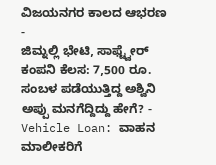ವಿಜಯನಗರ ಕಾಲದ ಆಭರಣ -
ಜಿಮ್ನಲ್ಲಿ ಭೇಟಿ, ಸಾಫ್ಟ್ವೇರ್ ಕಂಪನಿ ಕೆಲಸ: 7,500 ರೂ. ಸಂಬಳ ಪಡೆಯುತ್ತಿದ್ದ ಅಶ್ವಿನಿ ಅಪ್ಪು ಮನಗೆದ್ದಿದ್ದು ಹೇಗೆ? -
Vehicle Loan: ವಾಹನ ಮಾಲೀಕರಿಗೆ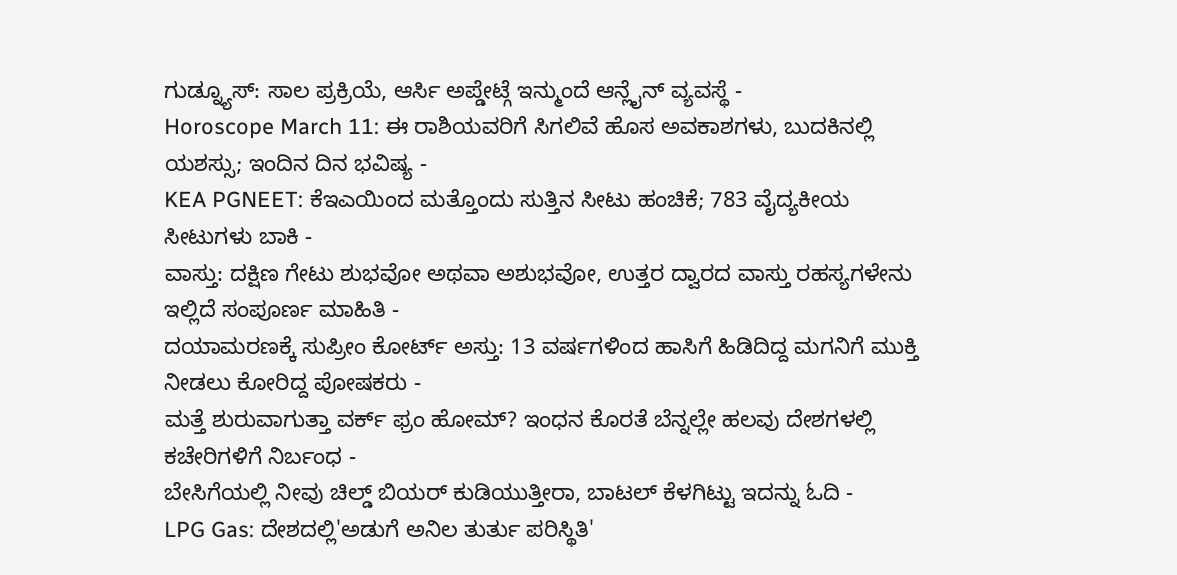ಗುಡ್ನ್ಯೂಸ್: ಸಾಲ ಪ್ರಕ್ರಿಯೆ, ಆರ್ಸಿ ಅಪ್ಡೇಟ್ಗೆ ಇನ್ಮುಂದೆ ಆನ್ಲೈನ್ ವ್ಯವಸ್ಥೆ -
Horoscope March 11: ಈ ರಾಶಿಯವರಿಗೆ ಸಿಗಲಿವೆ ಹೊಸ ಅವಕಾಶಗಳು, ಬುದಕಿನಲ್ಲಿ ಯಶಸ್ಸು; ಇಂದಿನ ದಿನ ಭವಿಷ್ಯ -
KEA PGNEET: ಕೆಇಎಯಿಂದ ಮತ್ತೊಂದು ಸುತ್ತಿನ ಸೀಟು ಹಂಚಿಕೆ; 783 ವೈದ್ಯಕೀಯ ಸೀಟುಗಳು ಬಾಕಿ -
ವಾಸ್ತು: ದಕ್ಷಿಣ ಗೇಟು ಶುಭವೋ ಅಥವಾ ಅಶುಭವೋ, ಉತ್ತರ ದ್ವಾರದ ವಾಸ್ತು ರಹಸ್ಯಗಳೇನು ಇಲ್ಲಿದೆ ಸಂಪೂರ್ಣ ಮಾಹಿತಿ -
ದಯಾಮರಣಕ್ಕೆ ಸುಪ್ರೀಂ ಕೋರ್ಟ್ ಅಸ್ತು: 13 ವರ್ಷಗಳಿಂದ ಹಾಸಿಗೆ ಹಿಡಿದಿದ್ದ ಮಗನಿಗೆ ಮುಕ್ತಿ ನೀಡಲು ಕೋರಿದ್ದ ಪೋಷಕರು -
ಮತ್ತೆ ಶುರುವಾಗುತ್ತಾ ವರ್ಕ್ ಫ್ರಂ ಹೋಮ್? ಇಂಧನ ಕೊರತೆ ಬೆನ್ನಲ್ಲೇ ಹಲವು ದೇಶಗಳಲ್ಲಿ ಕಚೇರಿಗಳಿಗೆ ನಿರ್ಬಂಧ -
ಬೇಸಿಗೆಯಲ್ಲಿ ನೀವು ಚಿಲ್ಡ್ ಬಿಯರ್ ಕುಡಿಯುತ್ತೀರಾ, ಬಾಟಲ್ ಕೆಳಗಿಟ್ಟು ಇದನ್ನು ಓದಿ -
LPG Gas: ದೇಶದಲ್ಲಿ'ಅಡುಗೆ ಅನಿಲ ತುರ್ತು ಪರಿಸ್ಥಿತಿ'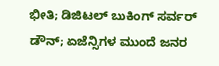ಭೀತಿ; ಡಿಜಿಟಲ್ ಬುಕಿಂಗ್ ಸರ್ವರ್ ಡೌನ್; ಏಜೆನ್ಸಿಗಳ ಮುಂದೆ ಜನರ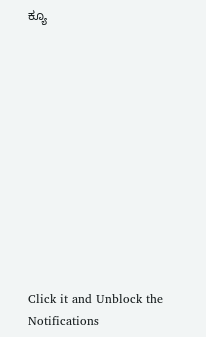ಕ್ಯೂ












Click it and Unblock the Notifications